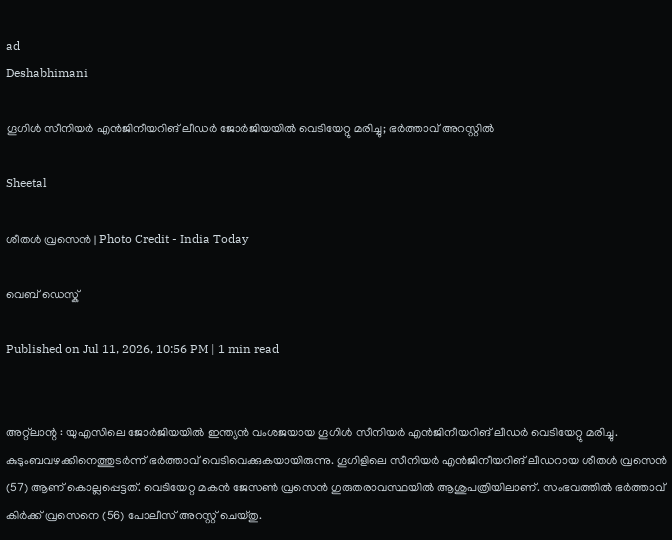ad
Deshabhimani

ഗൂഗിൾ സീനിയർ എൻജിനീയറിങ് ലീഡർ ജോർജിയയിൽ വെടിയേറ്റു മരിച്ചു; ഭർത്താവ് അറസ്റ്റിൽ

Sheetal

ശീതൾ വ്രസെൻ | Photo Credit - India Today

വെബ് ഡെസ്ക്

Published on Jul 11, 2026, 10:56 PM | 1 min read


അറ്റ്‌ലാന്റ : യുഎസിലെ ജോർജിയയിൽ ഇന്ത്യൻ വംശജയായ ഗൂഗിൾ സീനിയർ എൻജിനീയറിങ് ലീഡർ വെടിയേറ്റു മരിച്ചു. കുടുംബവഴക്കിനെത്തുടർന്ന് ഭർത്താവ് വെടിവെക്കുകയായിരുന്നു. ഗൂഗിളിലെ സീനിയർ എൻജിനീയറിങ് ലീഡറായ ശീതൾ വ്രസെൻ (57) ആണ് കൊല്ലപ്പെട്ടത്. വെടിയേറ്റ മകൻ ജേസൺ വ്രസെൻ ഗുരുതരാവസ്ഥയിൽ ആശുപത്രിയിലാണ്. സംഭവത്തിൽ ഭർത്താവ് കിർക്ക് വ്രസെനെ (56) പോലീസ് അറസ്റ്റ് ചെയ്തു.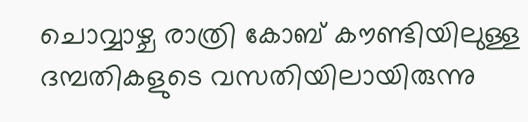ചൊവ്വാഴ്ച രാത്രി കോബ് കൗണ്ടിയിലുള്ള ദമ്പതികളുടെ വസതിയിലായിരുന്നു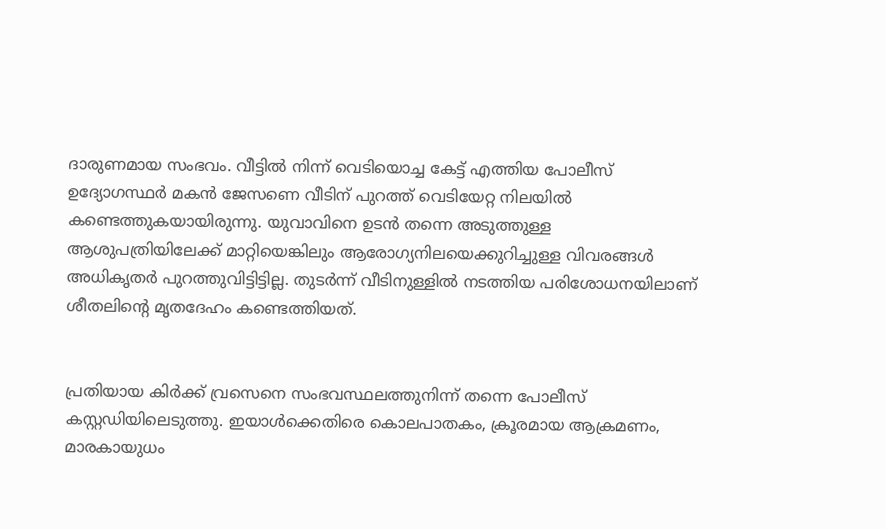ദാരുണമായ സംഭവം. വീട്ടിൽ നിന്ന് വെടിയൊച്ച കേട്ട് എത്തിയ പോലീസ് ഉദ്യോഗസ്ഥർ മകൻ ജേസണെ വീടിന് പുറത്ത് വെടിയേറ്റ നിലയിൽ കണ്ടെത്തുകയായിരുന്നു. യുവാവിനെ ഉടൻ തന്നെ അടുത്തുള്ള ആശുപത്രിയിലേക്ക് മാറ്റിയെങ്കിലും ആരോഗ്യനിലയെക്കുറിച്ചുള്ള വിവരങ്ങൾ അധികൃതർ പുറത്തുവിട്ടിട്ടില്ല. തുടർന്ന് വീടിനുള്ളിൽ നടത്തിയ പരിശോധനയിലാണ് ശീതലിന്റെ മൃതദേഹം കണ്ടെത്തിയത്.


പ്രതിയായ കിർക്ക് വ്രസെനെ സംഭവസ്ഥലത്തുനിന്ന് തന്നെ പോലീസ് കസ്റ്റഡിയിലെടുത്തു. ഇയാൾക്കെതിരെ കൊലപാതകം, ക്രൂരമായ ആക്രമണം, മാരകായുധം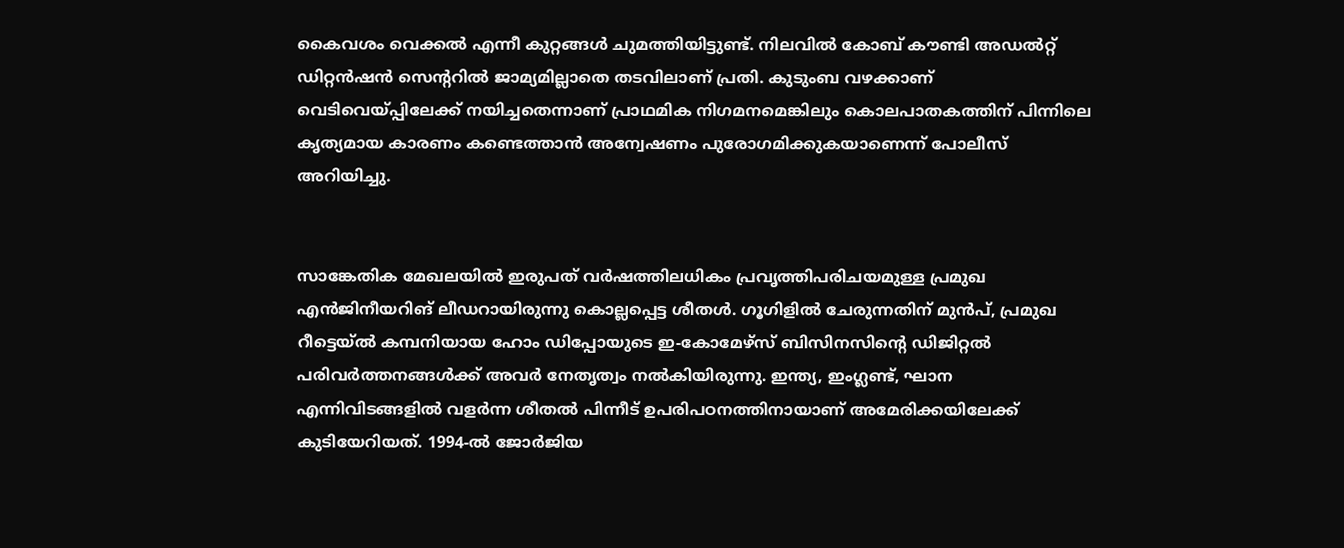കൈവശം വെക്കൽ എന്നീ കുറ്റങ്ങൾ ചുമത്തിയിട്ടുണ്ട്. നിലവിൽ കോബ് കൗണ്ടി അഡൽറ്റ് ഡിറ്റൻഷൻ സെന്ററിൽ ജാമ്യമില്ലാതെ തടവിലാണ് പ്രതി. കുടുംബ വഴക്കാണ് വെടിവെയ്പ്പിലേക്ക് നയിച്ചതെന്നാണ് പ്രാഥമിക നിഗമനമെങ്കിലും കൊലപാതകത്തിന് പിന്നിലെ കൃത്യമായ കാരണം കണ്ടെത്താൻ അന്വേഷണം പുരോഗമിക്കുകയാണെന്ന് പോലീസ് അറിയിച്ചു.


സാങ്കേതിക മേഖലയിൽ ഇരുപത് വർഷത്തിലധികം പ്രവൃത്തിപരിചയമുള്ള പ്രമുഖ എൻജിനീയറിങ് ലീഡറായിരുന്നു കൊല്ലപ്പെട്ട ശീതൾ. ഗൂഗിളിൽ ചേരുന്നതിന് മുൻപ്, പ്രമുഖ റീട്ടെയ്ൽ കമ്പനിയായ ഹോം ഡിപ്പോയുടെ ഇ-കോമേഴ്‌സ് ബിസിനസിന്റെ ഡിജിറ്റൽ പരിവർത്തനങ്ങൾക്ക് അവർ നേതൃത്വം നൽകിയിരുന്നു. ഇന്ത്യ, ഇംഗ്ലണ്ട്, ഘാന എന്നിവിടങ്ങളിൽ വളർന്ന ശീതൽ പിന്നീട് ഉപരിപഠനത്തിനായാണ് അമേരിക്കയിലേക്ക് കുടിയേറിയത്. 1994-ൽ ജോർജിയ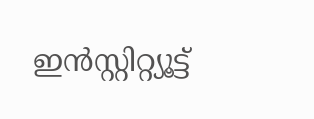ഇൻസ്റ്റിറ്റ്യൂട്ട്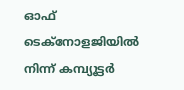ഓഫ് ടെക്‌നോളജിയിൽ നിന്ന് കമ്പ്യൂട്ടർ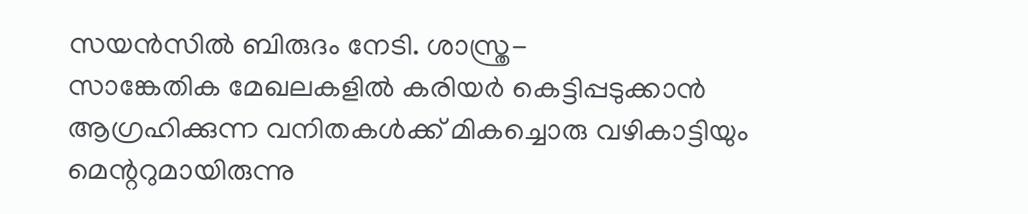സയൻസിൽ ബിരുദം നേടി. ശാസ്ത്ര-സാങ്കേതിക ‍മേഖലകളിൽ കരിയർ കെട്ടിപ്പടുക്കാൻ ആഗ്രഹിക്കുന്ന വനിതകൾക്ക് മികച്ചൊരു വഴികാട്ടിയും മെന്ററുമായിരുന്നു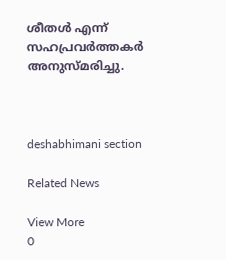ശീതൾ എന്ന് സഹപ്രവർത്തകർ അനുസ്മരിച്ചു.



deshabhimani section

Related News

View More
0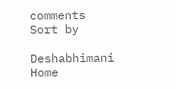comments
Sort by

Deshabhimani
Home